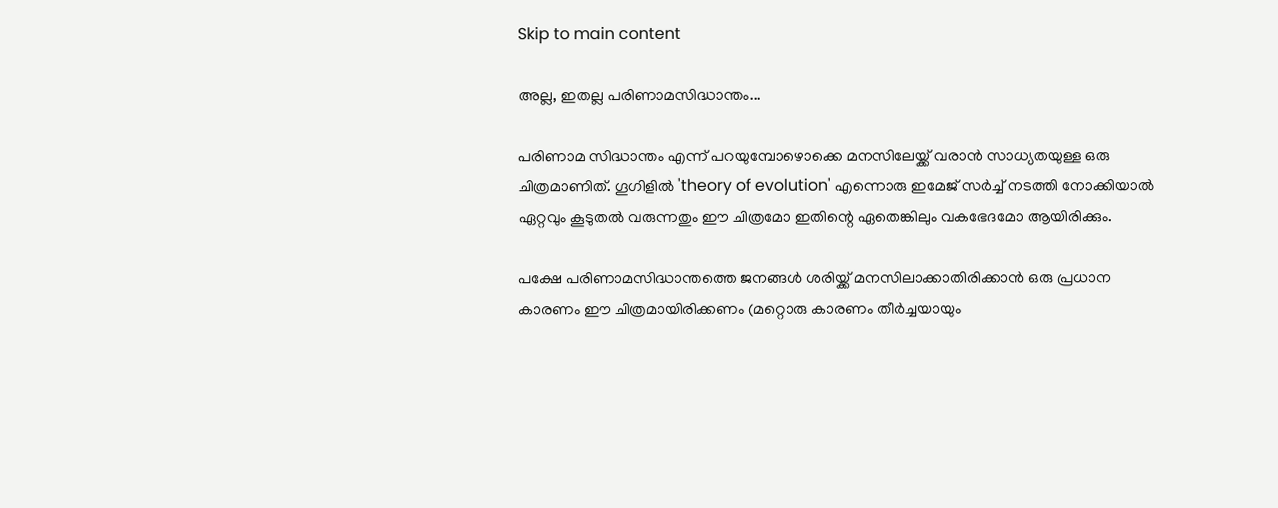Skip to main content

അല്ല, ഇതല്ല പരിണാമസിദ്ധാന്തം...

പരിണാമ സിദ്ധാന്തം എന്ന് പറയുമ്പോഴൊക്കെ മനസിലേയ്ക്ക് വരാൻ സാധ്യതയുള്ള ഒരു ചിത്രമാണിത്. ഗൂഗിളിൽ 'theory of evolution' എന്നൊരു ഇമേജ് സർച്ച് നടത്തി നോക്കിയാൽ ഏറ്റവും കൂടുതൽ വരുന്നതും ഈ ചിത്രമോ ഇതിന്റെ ഏതെങ്കിലും വകഭേദമോ ആയിരിക്കും.

പക്ഷേ പരിണാമസിദ്ധാന്തത്തെ ജനങ്ങൾ ശരിയ്ക്ക് മനസിലാക്കാതിരിക്കാൻ ഒരു പ്രധാന കാരണം ഈ ചിത്രമായിരിക്കണം (മറ്റൊരു കാരണം തീർച്ചയായും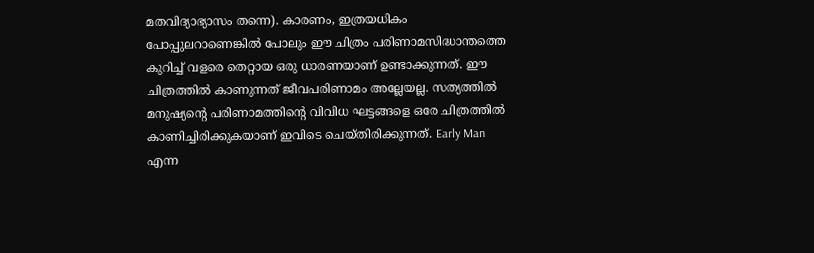മതവിദ്യാഭ്യാസം തന്നെ). കാരണം, ഇത്രയധികം പോപ്പുലറാണെങ്കിൽ പോലും ഈ ചിത്രം പരിണാമസിദ്ധാന്തത്തെ കുറിച്ച് വളരെ തെറ്റായ ഒരു ധാരണയാണ് ഉണ്ടാക്കുന്നത്. ഈ ചിത്രത്തിൽ കാണുന്നത് ജീവപരിണാമം അല്ലേയല്ല. സത്യത്തിൽ മനുഷ്യന്റെ പരിണാമത്തിന്റെ വിവിധ ഘട്ടങ്ങളെ ഒരേ ചിത്രത്തിൽ കാണിച്ചിരിക്കുകയാണ് ഇവിടെ ചെയ്തിരിക്കുന്നത്. Early Man എന്ന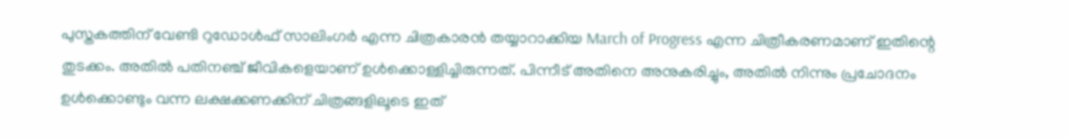പുസ്തകത്തിന് വേണ്ടി റുഡോൾഫ് സാലിംഗർ എന്ന ചിത്രകാരൻ തയ്യാറാക്കിയ March of Progress എന്ന ചിത്രീകരണമാണ് ഇതിന്റെ തുടക്കം. അതിൽ പതിനഞ്ച് ജീവികളെയാണ് ഉൾക്കൊള്ളിച്ചിരുന്നത്. പിന്നീട് അതിനെ അനുകരിച്ചും, അതിൽ നിന്നും പ്രചോദനം ഉൾക്കൊണ്ടും വന്ന ലക്ഷക്കണക്കിന് ചിത്രങ്ങളിലൂടെ ഇത്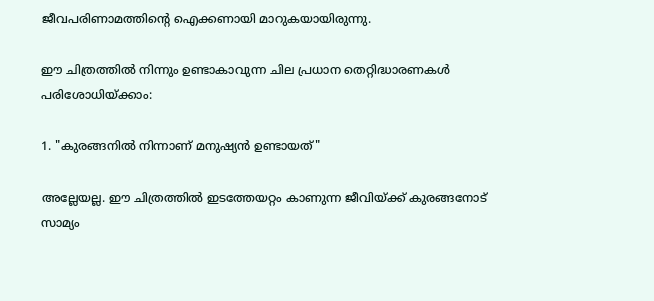ജീവപരിണാമത്തിന്റെ ഐക്കണായി മാറുകയായിരുന്നു.

ഈ ചിത്രത്തിൽ നിന്നും ഉണ്ടാകാവുന്ന ചില പ്രധാന തെറ്റിദ്ധാരണകൾ പരിശോധിയ്ക്കാം:

1. "കുരങ്ങനിൽ നിന്നാണ് മനുഷ്യൻ ഉണ്ടായത്"

അല്ലേയല്ല. ഈ ചിത്രത്തിൽ ഇടത്തേയറ്റം കാണുന്ന ജീവിയ്ക്ക് കുരങ്ങനോട് സാമ്യം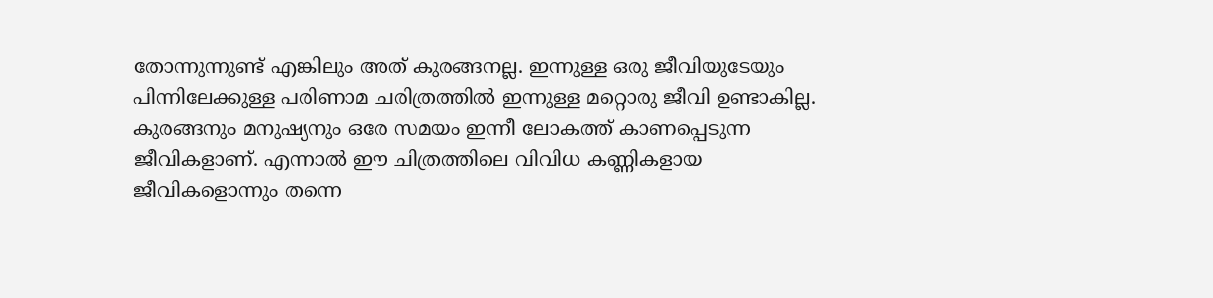തോന്നുന്നുണ്ട് എങ്കിലും അത് കുരങ്ങനല്ല. ഇന്നുള്ള ഒരു ജീവിയുടേയും പിന്നിലേക്കുള്ള പരിണാമ ചരിത്രത്തിൽ ഇന്നുള്ള മറ്റൊരു ജീവി ഉണ്ടാകില്ല. കുരങ്ങനും മനുഷ്യനും ഒരേ സമയം ഇന്നീ ലോകത്ത് കാണപ്പെടുന്ന ജീവികളാണ്. എന്നാൽ ഈ ചിത്രത്തിലെ വിവിധ കണ്ണികളായ ജീവികളൊന്നും തന്നെ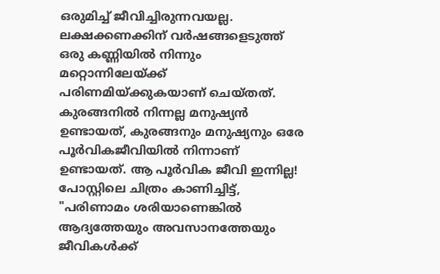ഒരുമിച്ച് ജീവിച്ചിരുന്നവയല്ല. ലക്ഷക്കണക്കിന് വർഷങ്ങളെടുത്ത് ഒരു കണ്ണിയിൽ നിന്നും മറ്റൊന്നിലേയ്ക്ക് പരിണമിയ്ക്കുകയാണ് ചെയ്തത്. കുരങ്ങനിൽ നിന്നല്ല മനുഷ്യൻ ഉണ്ടായത്, കുരങ്ങനും മനുഷ്യനും ഒരേ പൂർവികജീവിയിൽ നിന്നാണ് ഉണ്ടായത്. ആ പൂർവിക ജീവി ഇന്നില്ല! പോസ്റ്റിലെ ചിത്രം കാണിച്ചിട്ട്, "പരിണാമം ശരിയാണെങ്കിൽ ആദ്യത്തേയും അവസാനത്തേയും ജീവികൾക്ക്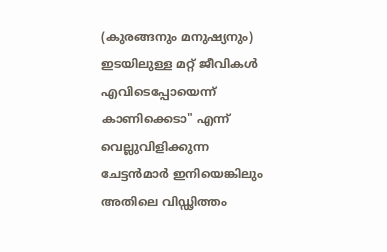(കുരങ്ങനും മനുഷ്യനും) ഇടയിലുള്ള മറ്റ് ജീവികൾ എവിടെപ്പോയെന്ന് കാണിക്കെടാ" എന്ന് വെല്ലുവിളിക്കുന്ന ചേട്ടൻമാർ ഇനിയെങ്കിലും അതിലെ വിഡ്ഢിത്തം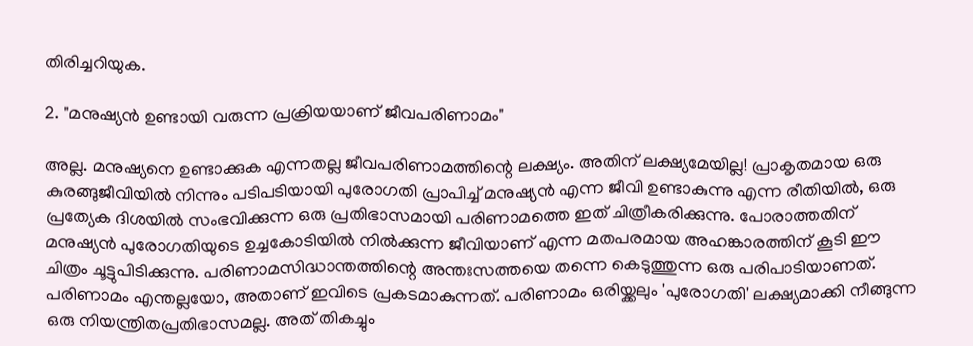തിരിച്ചറിയുക.

2. "മനുഷ്യൻ ഉണ്ടായി വരുന്ന പ്രക്രിയയാണ് ജീവപരിണാമം"

അല്ല. മനുഷ്യനെ ഉണ്ടാക്കുക എന്നതല്ല ജീവപരിണാമത്തിന്റെ ലക്ഷ്യം. അതിന് ലക്ഷ്യമേയില്ല! പ്രാകൃതമായ ഒരു കുരങ്ങുജീവിയിൽ നിന്നും പടിപടിയായി പുരോഗതി പ്രാപിച്ച് മനുഷ്യൻ എന്ന ജീവി ഉണ്ടാകുന്നു എന്ന രീതിയിൽ, ഒരു പ്രത്യേക ദിശയിൽ സംഭവിക്കുന്ന ഒരു പ്രതിഭാസമായി പരിണാമത്തെ ഇത് ചിത്രീകരിക്കുന്നു. പോരാത്തതിന് മനുഷ്യൻ പുരോഗതിയുടെ ഉച്ചകോടിയിൽ നിൽക്കുന്ന ജീവിയാണ് എന്ന മതപരമായ അഹങ്കാരത്തിന് കൂടി ഈ ചിത്രം ചൂട്ടുപിടിക്കുന്നു. പരിണാമസിദ്ധാന്തത്തിന്റെ അന്തഃസത്തയെ തന്നെ കെടുത്തുന്ന ഒരു പരിപാടിയാണത്. പരിണാമം എന്തല്ലയോ, അതാണ് ഇവിടെ പ്രകടമാകുന്നത്. പരിണാമം ഒരിയ്ക്കലും 'പുരോഗതി' ലക്ഷ്യമാക്കി നീങ്ങുന്ന ഒരു നിയന്ത്രിതപ്രതിഭാസമല്ല. അത് തികച്ചും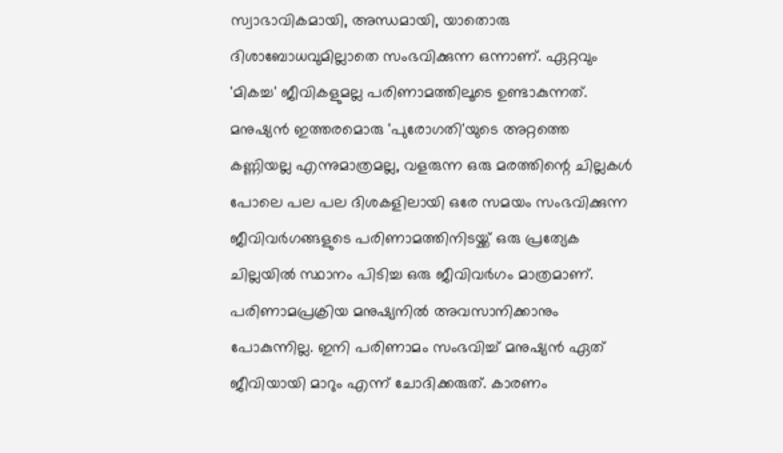സ്വാഭാവികമായി, അന്ധമായി, യാതൊരു ദിശാബോധവുമില്ലാതെ സംഭവിക്കുന്ന ഒന്നാണ്. ഏറ്റവും 'മികച്ച' ജീവികളുമല്ല പരിണാമത്തിലൂടെ ഉണ്ടാകുന്നത്. മനുഷ്യൻ ഇത്തരമൊരു 'പുരോഗതി'യുടെ അറ്റത്തെ കണ്ണിയല്ല എന്നുമാത്രമല്ല, വളരുന്ന ഒരു മരത്തിന്റെ ചില്ലകൾ പോലെ പല പല ദിശകളിലായി ഒരേ സമയം സംഭവിക്കുന്ന ജീവിവർഗങ്ങളുടെ പരിണാമത്തിനിടയ്ക്ക് ഒരു പ്രത്യേക ചില്ലയിൽ സ്ഥാനം പിടിച്ച ഒരു ജീവിവർഗം മാത്രമാണ്. പരിണാമപ്രക്രിയ മനുഷ്യനിൽ അവസാനിക്കാനും പോകുന്നില്ല. ഇനി പരിണാമം സംഭവിച്ച് മനുഷ്യൻ ഏത് ജീവിയായി മാറും എന്ന് ചോദിക്കരുത്. കാരണം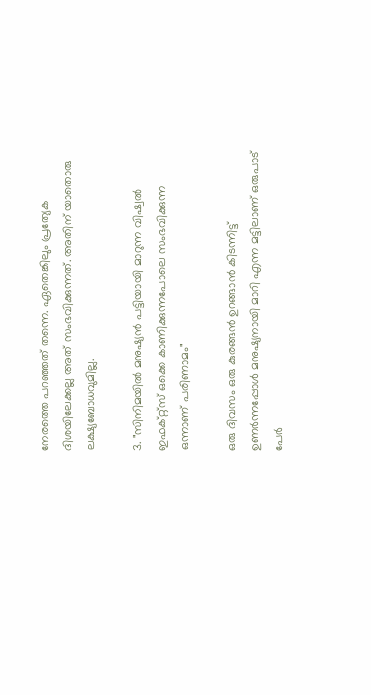നേരത്തെ പറഞ്ഞത് തന്നെ. ഏതെങ്കിലും പ്രത്യേക ദിശയിലേക്കല്ല അത് സംഭവിക്കുന്നത്. അതിന് യാതൊരു ലക്ഷ്യബോധവുമില്ല.

3. "സിനിമയിൽ മനുഷ്യൻ പട്ടിയായി മാറുന്ന വിഷ്വൽ ഇഫക്റ്റ്സ് ഒക്കെ കാണിക്കുന്നപോലെ സംഭവിക്കുന്ന ഒന്നാണ് പരിണാമം"

ഒരു ദിവസം ഒരു കുരങ്ങൻ ഉറങ്ങാൻ കിടന്നിട്ട് ഉണർന്നപ്പോൾ മനുഷ്യനായി മാറി എന്ന മട്ടിലാണ് ഒരുപാട് പേർ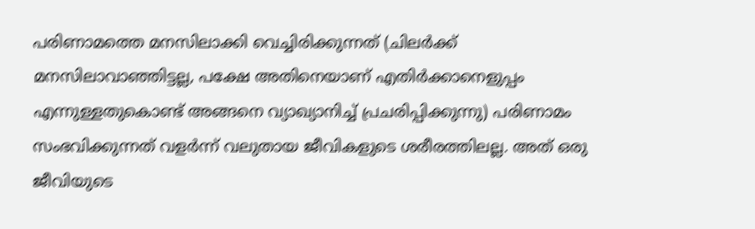പരിണാമത്തെ മനസിലാക്കി വെച്ചിരിക്കുന്നത് (ചിലർക്ക് മനസിലാവാഞ്ഞിട്ടല്ല, പക്ഷേ അതിനെയാണ് എതിർക്കാനെളുപ്പം എന്നുള്ളതുകൊണ്ട് അങ്ങനെ വ്യാഖ്യാനിച്ച് പ്രചരിപ്പിക്കുന്നു) പരിണാമം സംഭവിക്കുന്നത് വളർന്ന് വലുതായ ജീവികളുടെ ശരീരത്തിലല്ല. അത് ഒരു ജീവിയുടെ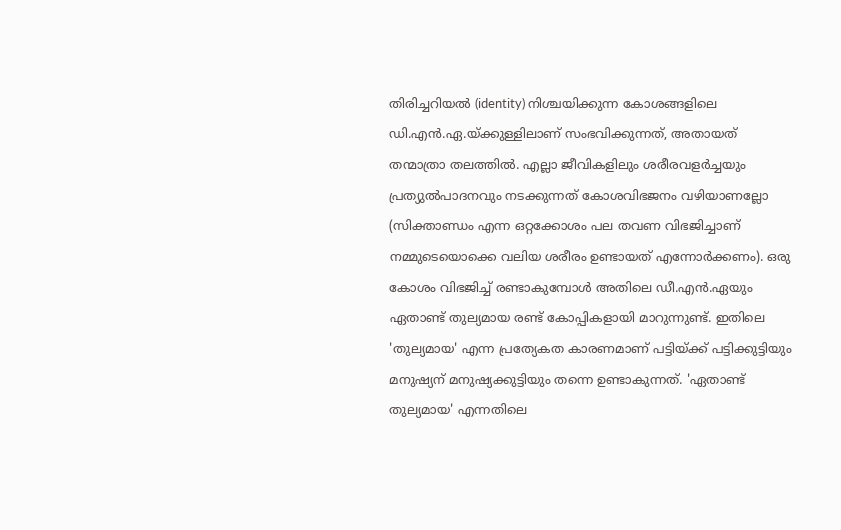തിരിച്ചറിയൽ (identity) നിശ്ചയിക്കുന്ന കോശങ്ങളിലെ ഡി.എൻ.ഏ.യ്ക്കുള്ളിലാണ് സംഭവിക്കുന്നത്, അതായത് തന്മാത്രാ തലത്തിൽ. എല്ലാ ജീവികളിലും ശരീരവളർച്ചയും പ്രത്യുൽപാദനവും നടക്കുന്നത് കോശവിഭജനം വഴിയാണല്ലോ (സിക്താണ്ഡം എന്ന ഒറ്റക്കോശം പല തവണ വിഭജിച്ചാണ് നമ്മുടെയൊക്കെ വലിയ ശരീരം ഉണ്ടായത് എന്നോർക്കണം). ഒരു കോശം വിഭജിച്ച് രണ്ടാകുമ്പോൾ അതിലെ ഡീ.എൻ.ഏയും ഏതാണ്ട് തുല്യമായ രണ്ട് കോപ്പികളായി മാറുന്നുണ്ട്. ഇതിലെ 'തുല്യമായ' എന്ന പ്രത്യേകത കാരണമാണ് പട്ടിയ്ക്ക് പട്ടിക്കുട്ടിയും മനുഷ്യന് മനുഷ്യക്കുട്ടിയും തന്നെ ഉണ്ടാകുന്നത്. 'ഏതാണ്ട് തുല്യമായ' എന്നതിലെ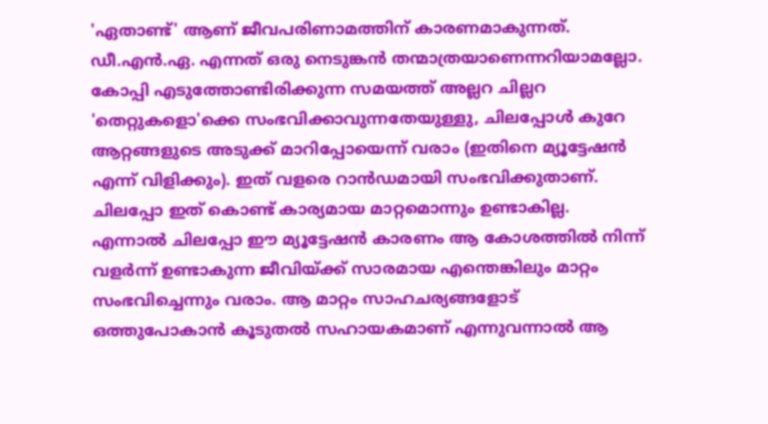'ഏതാണ്ട്' ആണ് ജീവപരിണാമത്തിന് കാരണമാകുന്നത്. ഡീ.എൻ.ഏ. എന്നത് ഒരു നെടുങ്കൻ തന്മാത്രയാണെന്നറിയാമല്ലോ. കോപ്പി എടുത്തോണ്ടിരിക്കുന്ന സമയത്ത് അല്ലറ ചില്ലറ 'തെറ്റുകളൊ'ക്കെ സംഭവിക്കാവുന്നതേയുള്ളു, ചിലപ്പോൾ കുറേ ആറ്റങ്ങളുടെ അടുക്ക് മാറിപ്പോയെന്ന് വരാം (ഇതിനെ മ്യൂട്ടേഷൻ എന്ന് വിളിക്കും). ഇത് വളരെ റാൻഡമായി സംഭവിക്കുതാണ്. ചിലപ്പോ ഇത് കൊണ്ട് കാര്യമായ മാറ്റമൊന്നും ഉണ്ടാകില്ല. എന്നാൽ ചിലപ്പോ ഈ മ്യൂട്ടേഷൻ കാരണം ആ കോശത്തിൽ നിന്ന് വളർന്ന് ഉണ്ടാകുന്ന ജീവിയ്ക്ക് സാരമായ എന്തെങ്കിലും മാറ്റം സംഭവിച്ചെന്നും വരാം. ആ മാറ്റം സാഹചര്യങ്ങളോട് ഒത്തുപോകാൻ കൂടുതൽ സഹായകമാണ് എന്നുവന്നാൽ ആ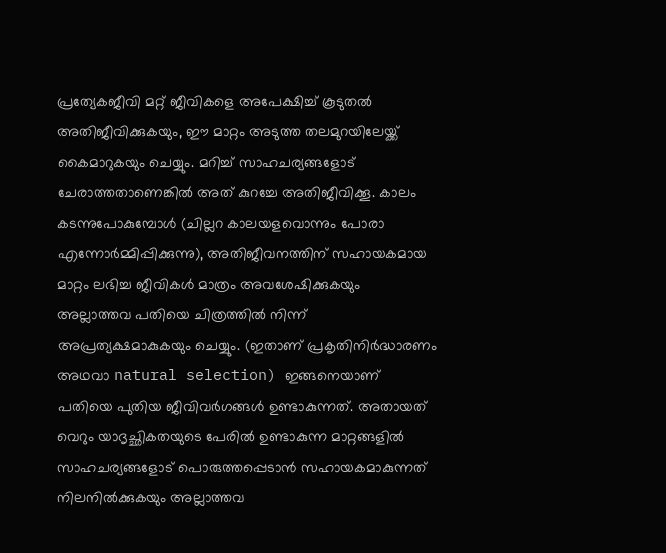പ്രത്യേകജീവി മറ്റ് ജീവികളെ അപേക്ഷിച്ച് കൂടുതൽ അതിജീവിക്കുകയും, ഈ മാറ്റം അടുത്ത തലമുറയിലേയ്ക്ക് കൈമാറുകയും ചെയ്യും. മറിച്ച് സാഹചര്യങ്ങളോട് ചേരാത്തതാണെങ്കിൽ അത് കുറച്ചേ അതിജീവിക്കൂ. കാലം കടന്നുപോകുമ്പോൾ (ചില്ലറ കാലയളവൊന്നും പോരാ എന്നോർമ്മിപ്പിക്കുന്നു), അതിജീവനത്തിന് സഹായകമായ മാറ്റം ലഭിച്ച ജീവികൾ മാത്രം അവശേഷിക്കുകയും അല്ലാത്തവ പതിയെ ചിത്രത്തിൽ നിന്ന് അപ്രത്യക്ഷമാകുകയും ചെയ്യും. (ഇതാണ് പ്രകൃതിനിർദ്ധാരണം അഥവാ natural selection) ഇങ്ങനെയാണ് പതിയെ പുതിയ ജീവിവർഗങ്ങൾ ഉണ്ടാകുന്നത്. അതായത് വെറും യാദൃച്ഛികതയുടെ പേരിൽ ഉണ്ടാകുന്ന മാറ്റങ്ങളിൽ സാഹചര്യങ്ങളോട് പൊരുത്തപ്പെടാൻ സഹായകമാകുന്നത് നിലനിൽക്കുകയും അല്ലാത്തവ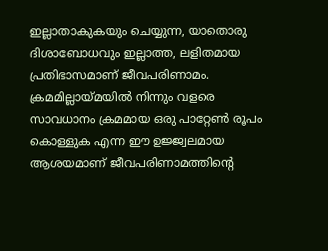ഇല്ലാതാകുകയും ചെയ്യുന്ന, യാതൊരു ദിശാബോധവും ഇല്ലാത്ത, ലളിതമായ പ്രതിഭാസമാണ് ജീവപരിണാമം. ക്രമമില്ലായ്മയിൽ നിന്നും വളരെ സാവധാനം ക്രമമായ ഒരു പാറ്റേൺ രൂപം കൊള്ളുക എന്ന ഈ ഉജ്ജ്വലമായ ആശയമാണ് ജീവപരിണാമത്തിന്റെ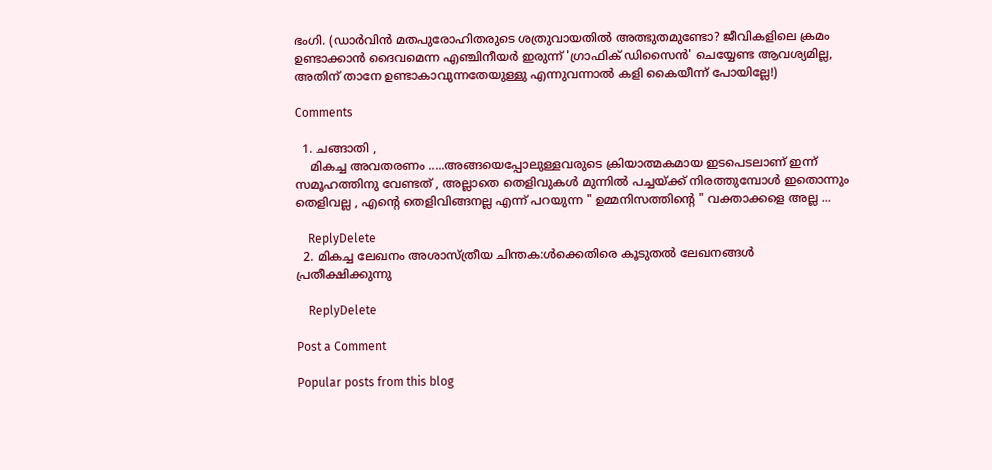ഭംഗി. (ഡാർവിൻ മതപുരോഹിതരുടെ ശത്രുവായതിൽ അത്ഭുതമുണ്ടോ? ജീവികളിലെ ക്രമം ഉണ്ടാക്കാൻ ദൈവമെന്ന എഞ്ചിനീയർ ഇരുന്ന് 'ഗ്രാഫിക് ഡിസൈൻ' ചെയ്യേണ്ട ആവശ്യമില്ല, അതിന് താനേ ഉണ്ടാകാവുന്നതേയുള്ളു എന്നുവന്നാൽ കളി കൈയീന്ന് പോയില്ലേ!)

Comments

  1. ചങ്ങാതി ,
    മികച്ച അവതരണം .....അങ്ങയെപ്പോലുള്ളവരുടെ ക്രിയാത്മകമായ ഇടപെടലാണ് ഇന്ന് സമൂഹത്തിനു വേണ്ടത് , അല്ലാതെ തെളിവുകള്‍ മുന്നില്‍ പച്ചയ്ക്ക് നിരത്തുമ്പോള്‍ ഇതൊന്നും തെളിവല്ല , എന്‍റെ തെളിവിങ്ങനല്ല എന്ന് പറയുന്ന " ഉമ്മനിസത്തിന്‍റെ " വക്താക്കളെ അല്ല ...

    ReplyDelete
  2. മികച്ച ലേഖനം അശാസ്ത്രീയ ചിന്തക:ൾക്കെതിരെ കൂടുതൽ ലേഖനങ്ങൾ പ്രതീക്ഷിക്കുന്നു

    ReplyDelete

Post a Comment

Popular posts from this blog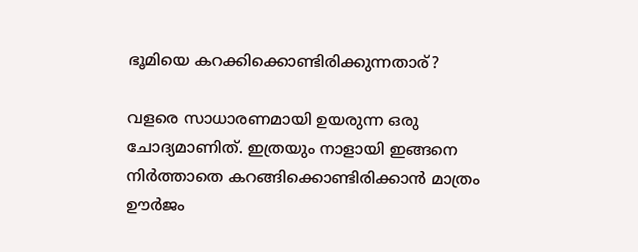ഭൂമിയെ കറക്കിക്കൊണ്ടിരിക്കുന്നതാര്?

വളരെ സാധാരണമായി ഉയരുന്ന ഒരു ചോദ്യമാണിത്. ഇത്രയും നാളായി ഇങ്ങനെ നിർത്താതെ കറങ്ങിക്കൊണ്ടിരിക്കാൻ മാത്രം ഊർജം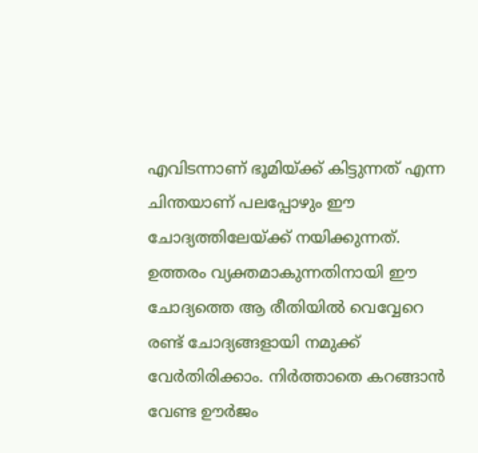എവിടന്നാണ് ഭൂമിയ്ക്ക് കിട്ടുന്നത് എന്ന ചിന്തയാണ് പലപ്പോഴും ഈ ചോദ്യത്തിലേയ്ക്ക് നയിക്കുന്നത്.  ഉത്തരം വ്യക്തമാകുന്നതിനായി ഈ ചോദ്യത്തെ ആ രീതിയിൽ വെവ്വേറെ രണ്ട് ചോദ്യങ്ങളായി നമുക്ക് വേർതിരിക്കാം. നിർത്താതെ കറങ്ങാൻ വേണ്ട ഊർജം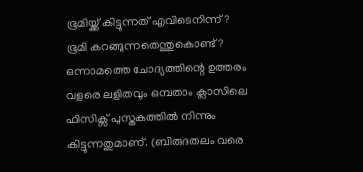ഭൂമിയ്ക്ക് കിട്ടുന്നത് എവിടെനിന്ന്? ഭൂമി കറങ്ങുന്നതെന്തുകൊണ്ട്? ഒന്നാമത്തെ ചോദ്യത്തിന്റെ ഉത്തരം വളരെ ലളിതവും ഒമ്പതാം ക്ലാസിലെ ഫിസിക്സ് പുസ്തകത്തിൽ നിന്നും കിട്ടുന്നതുമാണ്. (ബിരുദതലം വരെ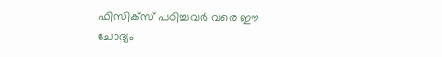ഫിസിക്സ് പഠിച്ചവർ വരെ ഈ ചോദ്യം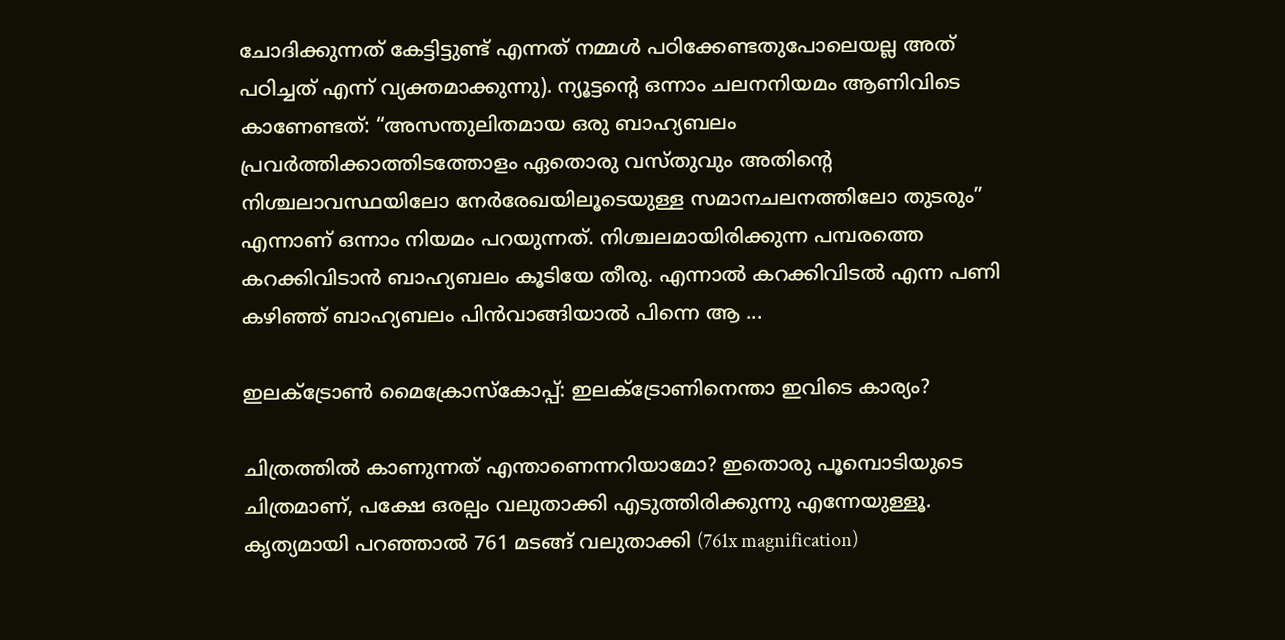ചോദിക്കുന്നത് കേട്ടിട്ടുണ്ട് എന്നത് നമ്മൾ പഠിക്കേണ്ടതുപോലെയല്ല അത് പഠിച്ചത് എന്ന് വ്യക്തമാക്കുന്നു). ന്യൂട്ടന്റെ ഒന്നാം ചലനനിയമം ആണിവിടെ കാണേണ്ടത്: “അസന്തുലിതമായ ഒരു ബാഹ്യബലം പ്രവർത്തിക്കാത്തിടത്തോളം ഏതൊരു വസ്തുവും അതിന്റെ നിശ്ചലാവസ്ഥയിലോ നേർരേഖയിലൂടെയുള്ള സമാനചലനത്തിലോ തുടരും” എന്നാണ് ഒന്നാം നിയമം പറയുന്നത്. നിശ്ചലമായിരിക്കുന്ന പമ്പരത്തെ കറക്കിവിടാൻ ബാഹ്യബലം കൂടിയേ തീരു. എന്നാൽ കറക്കിവിടൽ എന്ന പണി കഴിഞ്ഞ് ബാഹ്യബലം പിൻവാങ്ങിയാൽ പിന്നെ ആ ...

ഇലക്ട്രോൺ മൈക്രോസ്കോപ്പ്: ഇലക്ട്രോണിനെന്താ ഇവിടെ കാര്യം?

ചിത്രത്തിൽ കാണുന്നത് എന്താണെന്നറിയാമോ? ഇതൊരു പൂമ്പൊടിയുടെ ചിത്രമാണ്, പക്ഷേ ഒരല്പം വലുതാക്കി എടുത്തിരിക്കുന്നു എന്നേയുള്ളൂ. കൃത്യമായി പറഞ്ഞാൽ 761 മടങ്ങ് വലുതാക്കി (761x magnification)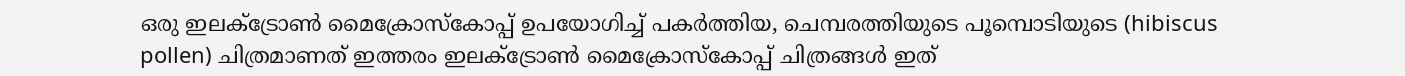ഒരു ഇലക്ട്രോൺ മൈക്രോസ്കോപ്പ് ഉപയോഗിച്ച് പകർത്തിയ, ചെമ്പരത്തിയുടെ പൂമ്പൊടിയുടെ (hibiscus pollen) ചിത്രമാണത് ഇത്തരം ഇലക്ട്രോൺ മൈക്രോസ്കോപ്പ് ചിത്രങ്ങൾ ഇത്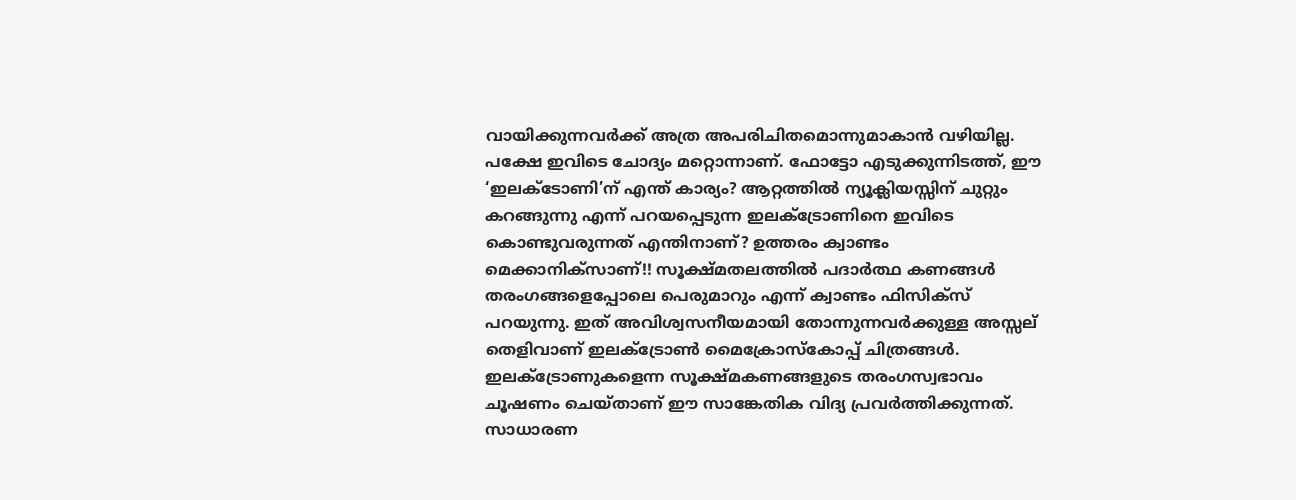വായിക്കുന്നവർക്ക് അത്ര അപരിചിതമൊന്നുമാകാൻ വഴിയില്ല. പക്ഷേ ഇവിടെ ചോദ്യം മറ്റൊന്നാണ്. ഫോട്ടോ എടുക്കുന്നിടത്ത്, ഈ ‘ഇലക്ടോണി’ന് എന്ത് കാര്യം? ആറ്റത്തിൽ ന്യൂക്ലിയസ്സിന് ചുറ്റും കറങ്ങുന്നു എന്ന് പറയപ്പെടുന്ന ഇലക്ട്രോണിനെ ഇവിടെ കൊണ്ടുവരുന്നത് എന്തിനാണ്? ഉത്തരം ക്വാണ്ടം മെക്കാനിക്സാണ്!! സൂക്ഷ്മതലത്തിൽ പദാർത്ഥ കണങ്ങൾ തരംഗങ്ങളെപ്പോലെ പെരുമാറും എന്ന് ക്വാണ്ടം ഫിസിക്സ് പറയുന്നു. ഇത് അവിശ്വസനീയമായി തോന്നുന്നവർക്കുള്ള അസ്സല് തെളിവാണ് ഇലക്ട്രോൺ മൈക്രോസ്കോപ്പ് ചിത്രങ്ങൾ. ഇലക്ട്രോണുകളെന്ന സൂക്ഷ്മകണങ്ങളുടെ തരംഗസ്വഭാവം ചൂഷണം ചെയ്താണ് ഈ സാങ്കേതിക വിദ്യ പ്രവർത്തിക്കുന്നത്. സാധാരണ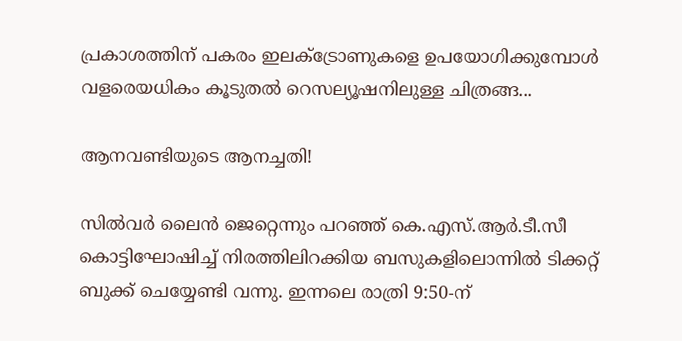പ്രകാശത്തിന് പകരം ഇലക്ട്രോണുകളെ ഉപയോഗിക്കുമ്പോൾ വളരെയധികം കൂടുതൽ റെസല്യൂഷനിലുള്ള ചിത്രങ്ങ...

ആനവണ്ടിയുടെ ആനച്ചതി!

സിൽവർ ലൈൻ ജെറ്റെന്നും പറഞ്ഞ് കെ.എസ്.ആർ.ടീ.സീ കൊട്ടിഘോഷിച്ച് നിരത്തിലിറക്കിയ ബസുകളിലൊന്നിൽ ടിക്കറ്റ് ബുക്ക് ചെയ്യേണ്ടി വന്നു. ഇന്നലെ രാത്രി 9:50-ന്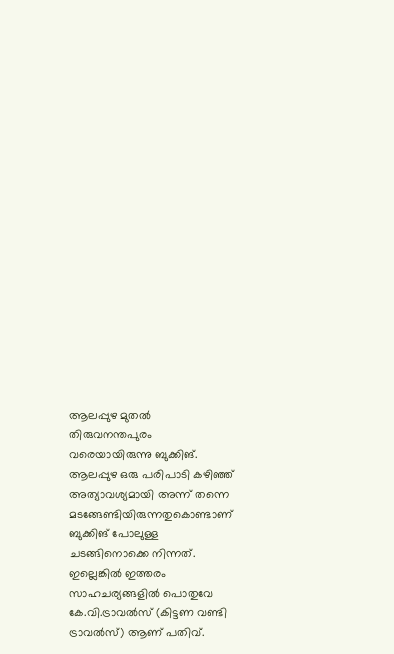ആലപ്പുഴ മുതൽ തിരുവനന്തപുരം വരെയായിരുന്നു ബുക്കിങ്. ആലപ്പുഴ ഒരു പരിപാടി കഴിഞ്ഞ് അത്യാവശ്യമായി അന്ന് തന്നെ മടങ്ങേണ്ടിയിരുന്നതുകൊണ്ടാണ് ബുക്കിങ് പോലുള്ള ചടങ്ങിനൊക്കെ നിന്നത്. ഇല്ലെങ്കിൽ ഇത്തരം സാഹചര്യങ്ങളിൽ പൊതുവേ കേ.വി.ട്രാവൽസ് (കിട്ടണ വണ്ടി ട്രാവൽസ്) ആണ് പതിവ്.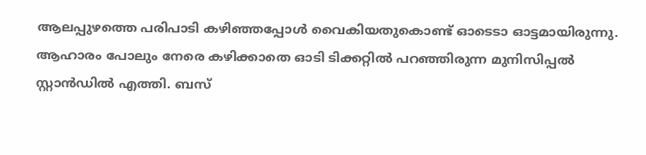ആലപ്പുഴത്തെ പരിപാടി കഴിഞ്ഞപ്പോൾ വൈകിയതുകൊണ്ട് ഓടെടാ ഓട്ടമായിരുന്നു. ആഹാരം പോലും നേരെ കഴിക്കാതെ ഓടി ടിക്കറ്റിൽ പറഞ്ഞിരുന്ന മുനിസിപ്പൽ സ്റ്റാൻഡിൽ എത്തി. ബസ്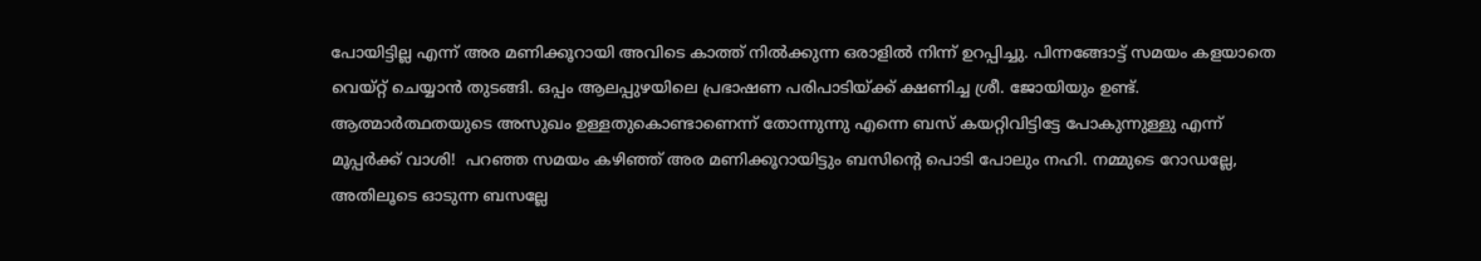പോയിട്ടില്ല എന്ന് അര മണിക്കൂറായി അവിടെ കാത്ത് നിൽക്കുന്ന ഒരാളിൽ നിന്ന് ഉറപ്പിച്ചു. പിന്നങ്ങോട്ട് സമയം കളയാതെ വെയ്റ്റ് ചെയ്യാൻ തുടങ്ങി. ഒപ്പം ആലപ്പുഴയിലെ പ്രഭാഷണ പരിപാടിയ്ക്ക് ക്ഷണിച്ച ശ്രീ. ജോയിയും ഉണ്ട്. ആത്മാർത്ഥതയുടെ അസുഖം ഉള്ളതുകൊണ്ടാണെന്ന് തോന്നുന്നു എന്നെ ബസ് കയറ്റിവിട്ടിട്ടേ പോകുന്നുള്ളു എന്ന് മൂപ്പർക്ക് വാശി!  പറഞ്ഞ സമയം കഴിഞ്ഞ് അര മണിക്കൂറായിട്ടും ബസിന്റെ പൊടി പോലും നഹി. നമ്മുടെ റോഡല്ലേ, അതിലൂടെ ഓടുന്ന ബസല്ലേ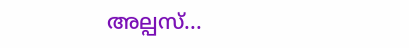അല്പസ്...